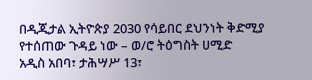በዲጂታል ኢትዮጵያ 2030 የሳይበር ደህንነት ቅድሚያ የተሰጠው ጉዳይ ነው – ወ/ሮ ትዕግስት ሀሚድ
አዲስ አበባ፣ ታሕሣሥ 13፣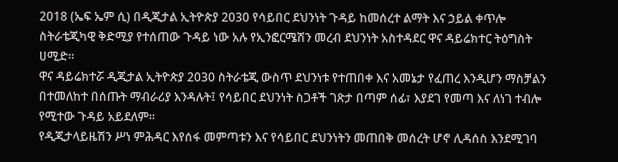2018 (ኤፍ ኤም ሲ) በዲጂታል ኢትዮጵያ 2030 የሳይበር ደህንነት ጉዳይ ከመሰረተ ልማት እና ኃይል ቀጥሎ ስትራቴጂካዊ ቅድሚያ የተሰጠው ጉዳይ ነው አሉ የኢንፎርሜሽን መረብ ደህንነት አስተዳደር ዋና ዳይሬክተር ትዕግስት ሀሚድ።
ዋና ዳይሬክተሯ ዲጂታል ኢትዮጵያ 2030 ስትራቴጂ ውስጥ ደህንነቱ የተጠበቀ እና አመኔታ የፈጠረ እንዲሆን ማስቻልን በተመለከተ በሰጡት ማብራሪያ እንዳሉት፤ የሳይበር ደህንነት ስጋቶች ገጽታ በጣም ሰፊ፣ እያደገ የመጣ እና ለነገ ተብሎ የሚተው ጉዳይ አይደለም።
የዲጂታላይዜሽን ሥነ ምሕዳር እየሰፋ መምጣቱን እና የሳይበር ደህንነትን መጠበቅ መሰረት ሆኖ ሊዳሰስ እንደሚገባ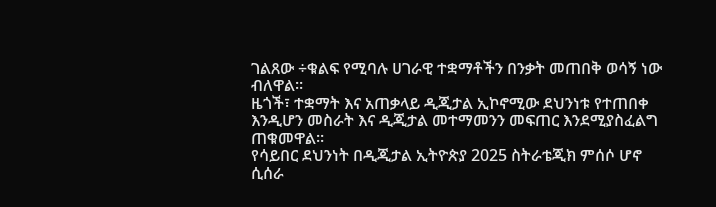ገልጸው ÷ቁልፍ የሚባሉ ሀገራዊ ተቋማቶችን በንቃት መጠበቅ ወሳኝ ነው ብለዋል።
ዜጎች፣ ተቋማት እና አጠቃላይ ዲጂታል ኢኮኖሚው ደህንነቱ የተጠበቀ እንዲሆን መስራት እና ዲጂታል መተማመንን መፍጠር እንደሚያስፈልግ ጠቁመዋል።
የሳይበር ደህንነት በዲጂታል ኢትዮጵያ 2025 ስትራቴጂክ ምሰሶ ሆኖ ሲሰራ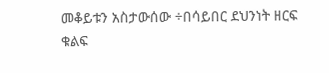መቆይቱን አስታውሰው ÷በሳይበር ደህንነት ዘርፍ ቁልፍ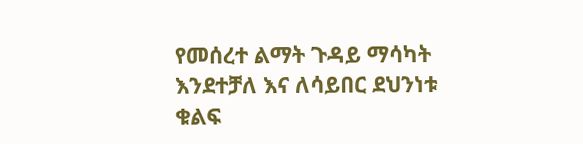የመሰረተ ልማት ጉዳይ ማሳካት እንደተቻለ እና ለሳይበር ደህንነቱ ቁልፍ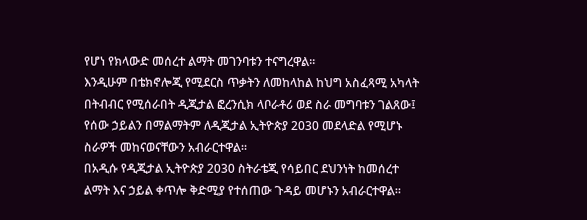የሆነ የክላውድ መሰረተ ልማት መገንባቱን ተናግረዋል።
እንዲሁም በቴክኖሎጂ የሚደርስ ጥቃትን ለመከላከል ከህግ አስፈጻሚ አካላት በትብብር የሚሰራበት ዲጂታል ፎረንሲክ ላቦራቶሪ ወደ ስራ መግባቱን ገልጸው፤ የሰው ኃይልን በማልማትም ለዲጂታል ኢትዮጵያ 2030 መደላድል የሚሆኑ ስራዎች መከናወናቸውን አብራርተዋል።
በአዲሱ የዲጂታል ኢትዮጵያ 2030 ስትራቴጂ የሳይበር ደህንነት ከመሰረተ ልማት እና ኃይል ቀጥሎ ቅድሚያ የተሰጠው ጉዳይ መሆኑን አብራርተዋል።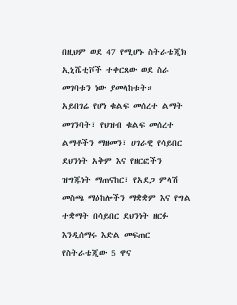በዚህም ወደ 47 የሚሆኑ ስትራቴጂክ ኢኒሼቲቮች ተቀርጸው ወደ ስራ መገባቱን ነው ያመላከቱት።
አይበገሬ የሆነ ቁልፍ መሰረተ ልማት መገንባት፣ የህዝብ ቁልፍ መሰረተ ልማቶችን ማዘመን፣ ሀገራዊ የሳይበር ደህንነት አቅም እና የዘርፎችን ዝግጁነት ማጠናከር፣ የአደጋ ምላሽ መስጫ ማዕከሎችን ማቋቋም እና የግል ተቋማት በሳይበር ደህንነት ዘርፉ እንዲሰማሩ እድል መፍጠር የስትራቴጂው 5 ዋና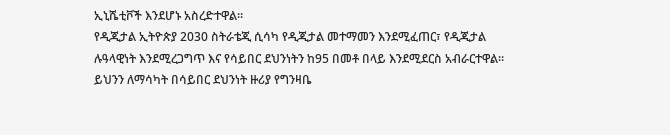ኢኒሼቲቮች እንደሆኑ አስረድተዋል።
የዲጂታል ኢትዮጵያ 2030 ስትራቴጂ ሲሳካ የዲጂታል መተማመን እንደሚፈጠር፣ የዲጂታል ሉዓላዊነት እንደሚረጋግጥ እና የሳይበር ደህንነትን ከ95 በመቶ በላይ እንደሚደርስ አብራርተዋል።
ይህንን ለማሳካት በሳይበር ደህንነት ዙሪያ የግንዛቤ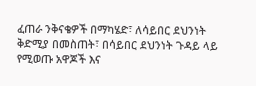ፈጠራ ንቅናቄዎች በማካሄድ፣ ለሳይበር ደህንነት ቅድሚያ በመስጠት፣ በሳይበር ደህንነት ጉዳይ ላይ የሚወጡ አዋጆች እና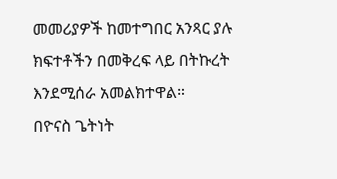መመሪያዎች ከመተግበር አንጻር ያሉ ክፍተቶችን በመቅረፍ ላይ በትኩረት እንደሚሰራ አመልክተዋል።
በዮናስ ጌትነት